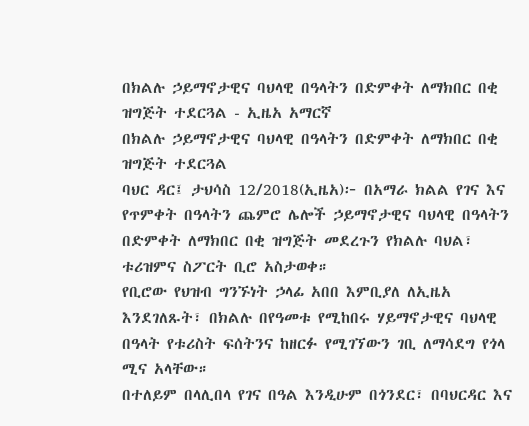በክልሉ ኃይማኖታዊና ባህላዊ በዓላትን በድምቀት ለማክበር በቂ ዝግጅት ተደርጓል - ኢዜአ አማርኛ
በክልሉ ኃይማኖታዊና ባህላዊ በዓላትን በድምቀት ለማክበር በቂ ዝግጅት ተደርጓል
ባህር ዳር፤ ታህሳስ 12/2018(ኢዜአ)፦ በአማራ ክልል የገና እና የጥምቀት በዓላትን ጨምሮ ሌሎች ኃይማኖታዊና ባህላዊ በዓላትን በድምቀት ለማክበር በቂ ዝግጅት መደረጉን የክልሉ ባህል፣ ቱሪዝምና ስፖርት ቢሮ አስታወቀ።
የቢሮው የህዝብ ግንኙነት ኃላፊ አበበ እምቢያለ ለኢዜአ እንደገለጹት፣ በክልሉ በየዓመቱ የሚከበሩ ሃይማኖታዊና ባህላዊ በዓላት የቱሪስት ፍሰትንና ከዘርፉ የሚገኘውን ገቢ ለማሳደግ የጎላ ሚና አላቸው።
በተለይም በላሊበላ የገና በዓል እንዲሁም በጎንደር፣ በባህርዳር እና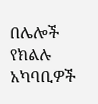በሌሎች የክልሉ አካባቢዎች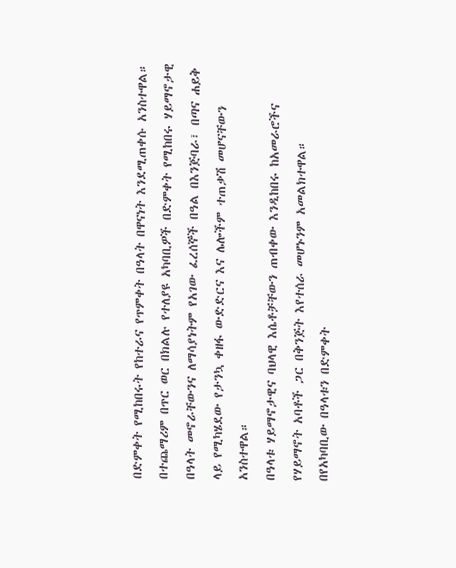በድምቀት የሚከበሩት የከተራና የጥምቀት በዓላት በዋናነት እንደሚጠቀሱ አንስተዋል።
በተጨማሪም በጥር ወር በክልሉ የተለያዩ አካባቢዎች በድምቀት የሚከበሩ ሃይማኖታዊ በዓላት መኖራቸውንና ለማሳያነትም የአገው ፈረሰኞች በዓል በእንጅባራ፣ በጣና ሐይቅ ላይ የሚካሄደው የታንኳ ቀዘፋ ውድድርና እና ሌሎችም ተጠቃሽ መሆናቸውን አንስተዋል።
በዓላቱ ሃይማኖታዊና ባህላዊ እሴቶቻቸውን ጠብቀው እንዲከበሩ ከአመራሮችና የሃይማኖት አባቶች ጋር በቅንጅት እየተሰራ መሆኑንም አመልክተዋል።
በየአካባቢው በዓላቱን በድምቀት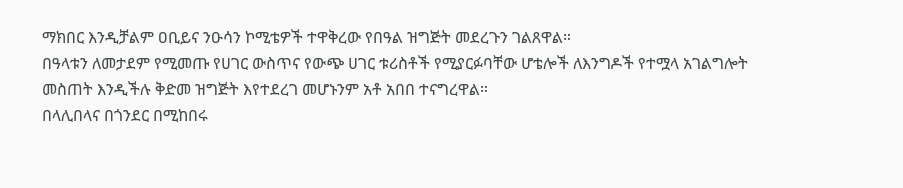ማክበር እንዲቻልም ዐቢይና ንዑሳን ኮሚቴዎች ተዋቅረው የበዓል ዝግጅት መደረጉን ገልጸዋል።
በዓላቱን ለመታደም የሚመጡ የሀገር ውስጥና የውጭ ሀገር ቱሪስቶች የሚያርፉባቸው ሆቴሎች ለእንግዶች የተሟላ አገልግሎት መስጠት እንዲችሉ ቅድመ ዝግጅት እየተደረገ መሆኑንም አቶ አበበ ተናግረዋል።
በላሊበላና በጎንደር በሚከበሩ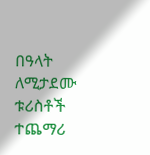በዓላት ለሚታደሙ ቱሪስቶች ተጨማሪ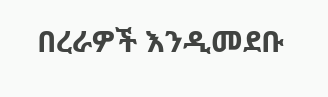በረራዎች እንዲመደቡ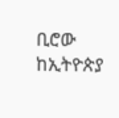ቢሮው ከኢትዮጵያ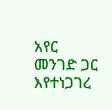አየር መንገድ ጋር እየተነጋገረ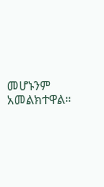መሆኑንም አመልክተዋል።